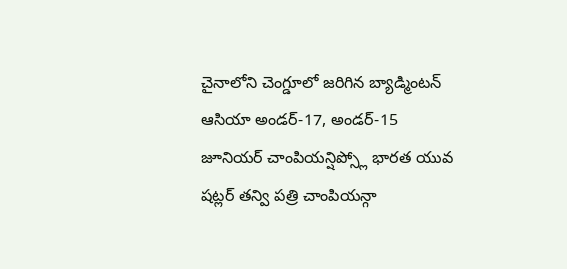చైనాలోని చెంగ్డూలో జరిగిన బ్యాడ్మింటన్ ఆసియా అండర్-17, అండర్-15 జూనియర్ చాంపియన్షిప్స్లో భారత యువ షట్లర్ తన్వి పత్రి చాంపియన్గా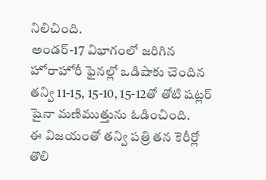నిలిచింది.
అండర్-17 విభాగంలో జరిగిన హోరాహోరీ ఫైనల్లో ఒడిషాకు చెందిన తన్వి 11-15, 15-10, 15-12తో తోటి షట్లర్ షైనా మణిముత్తును ఓడించింది.
ఈ విజయంతో తన్వి పత్రి తన కెరీర్లో తొలి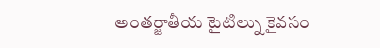అంతర్జాతీయ టైటిల్ను కైవసం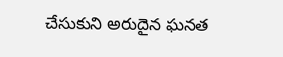చేసుకుని అరుదైన ఘనత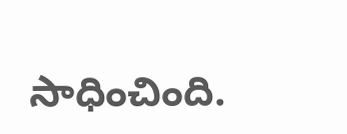సాధించింది.